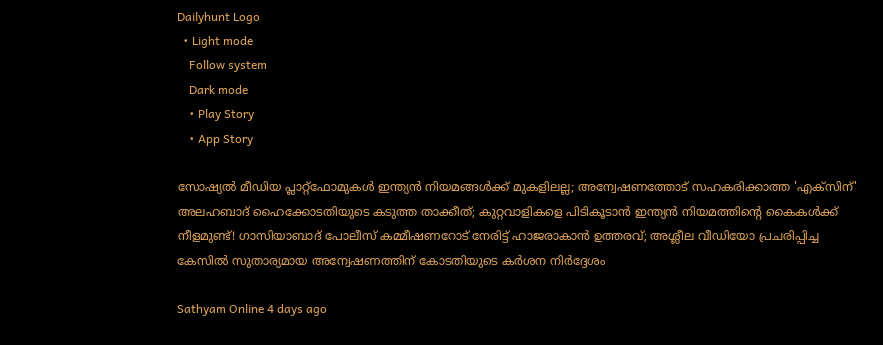Dailyhunt Logo
  • Light mode
    Follow system
    Dark mode
    • Play Story
    • App Story

സോഷ്യല്‍ മീഡിയ പ്ലാറ്റ്ഫോമുകള്‍ ഇന്ത്യന്‍ നിയമങ്ങള്‍ക്ക് മുകളിലല്ല; അന്വേഷണത്തോട് സഹകരിക്കാത്ത 'എക്സിന്' അലഹബാദ് ഹൈക്കോടതിയുടെ കടുത്ത താക്കീത്; കുറ്റവാളികളെ പിടികൂടാന്‍ ഇന്ത്യന്‍ നിയമത്തിന്റെ കൈകള്‍ക്ക് നീളമുണ്ട്! ഗാസിയാബാദ് പോലീസ് കമ്മീഷണറോട് നേരിട്ട് ഹാജരാകാന്‍ ഉത്തരവ്; അശ്ലീല വീഡിയോ പ്രചരിപ്പിച്ച കേസില്‍ സുതാര്യമായ അന്വേഷണത്തിന് കോടതിയുടെ കര്‍ശന നിര്‍ദ്ദേശം

Sathyam Online 4 days ago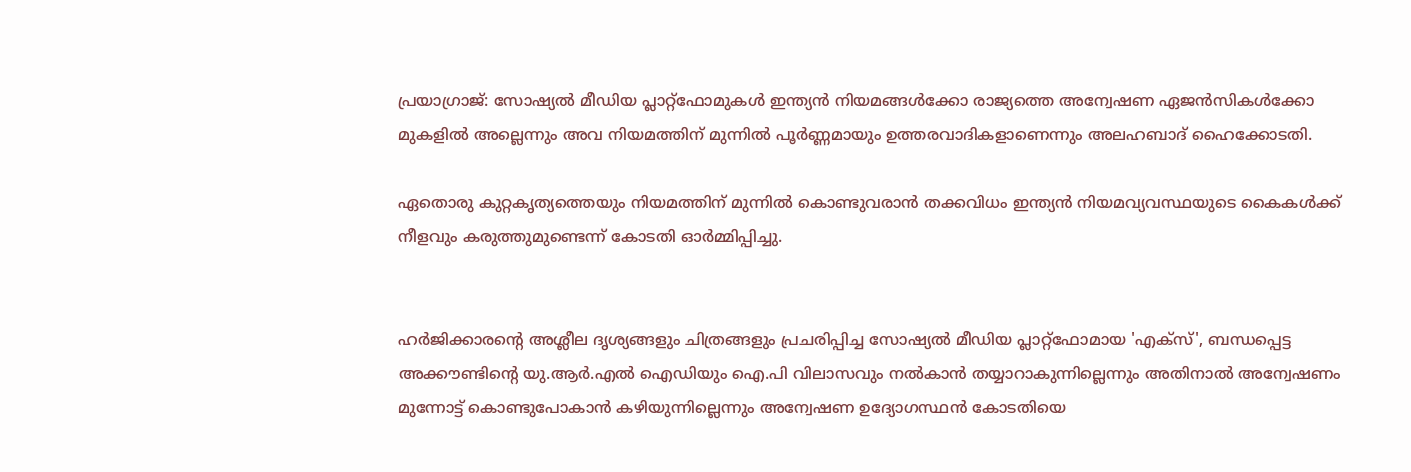പ്രയാഗ്രാജ്: സോഷ്യല്‍ മീഡിയ പ്ലാറ്റ്ഫോമുകള്‍ ഇന്ത്യന്‍ നിയമങ്ങള്‍ക്കോ രാജ്യത്തെ അന്വേഷണ ഏജന്‍സികള്‍ക്കോ മുകളില്‍ അല്ലെന്നും അവ നിയമത്തിന് മുന്നില്‍ പൂര്‍ണ്ണമായും ഉത്തരവാദികളാണെന്നും അലഹബാദ് ഹൈക്കോടതി.

ഏതൊരു കുറ്റകൃത്യത്തെയും നിയമത്തിന് മുന്നില്‍ കൊണ്ടുവരാന്‍ തക്കവിധം ഇന്ത്യന്‍ നിയമവ്യവസ്ഥയുടെ കൈകള്‍ക്ക് നീളവും കരുത്തുമുണ്ടെന്ന് കോടതി ഓര്‍മ്മിപ്പിച്ചു.


ഹര്‍ജിക്കാരന്റെ അശ്ലീല ദൃശ്യങ്ങളും ചിത്രങ്ങളും പ്രചരിപ്പിച്ച സോഷ്യല്‍ മീഡിയ പ്ലാറ്റ്ഫോമായ 'എക്സ്', ബന്ധപ്പെട്ട അക്കൗണ്ടിന്റെ യു.ആര്‍.എല്‍ ഐഡിയും ഐ.പി വിലാസവും നല്‍കാന്‍ തയ്യാറാകുന്നില്ലെന്നും അതിനാല്‍ അന്വേഷണം മുന്നോട്ട് കൊണ്ടുപോകാന്‍ കഴിയുന്നില്ലെന്നും അന്വേഷണ ഉദ്യോഗസ്ഥന്‍ കോടതിയെ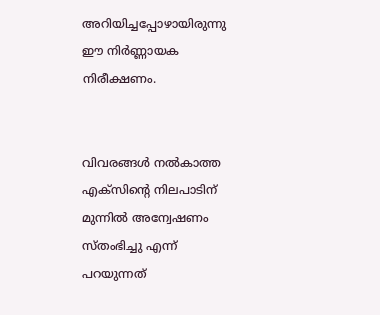അറിയിച്ചപ്പോഴായിരുന്നു ഈ നിര്‍ണ്ണായക നിരീക്ഷണം.


വിവരങ്ങള്‍ നല്‍കാത്ത എക്സിന്റെ നിലപാടിന് മുന്നില്‍ അന്വേഷണം സ്തംഭിച്ചു എന്ന് പറയുന്നത്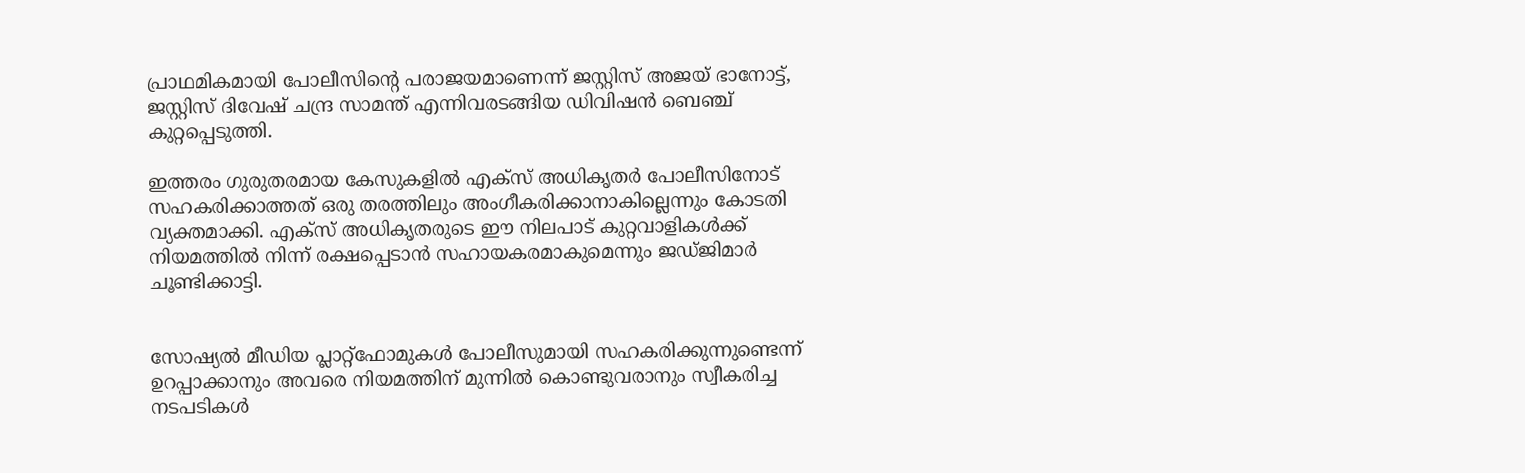പ്രാഥമികമായി പോലീസിന്റെ പരാജയമാണെന്ന് ജസ്റ്റിസ് അജയ് ഭാനോട്ട്, ജസ്റ്റിസ് ദിവേഷ് ചന്ദ്ര സാമന്ത് എന്നിവരടങ്ങിയ ഡിവിഷന്‍ ബെഞ്ച് കുറ്റപ്പെടുത്തി.

ഇത്തരം ഗുരുതരമായ കേസുകളില്‍ എക്സ് അധികൃതര്‍ പോലീസിനോട് സഹകരിക്കാത്തത് ഒരു തരത്തിലും അംഗീകരിക്കാനാകില്ലെന്നും കോടതി വ്യക്തമാക്കി. എക്സ് അധികൃതരുടെ ഈ നിലപാട് കുറ്റവാളികള്‍ക്ക് നിയമത്തില്‍ നിന്ന് രക്ഷപ്പെടാന്‍ സഹായകരമാകുമെന്നും ജഡ്ജിമാര്‍ ചൂണ്ടിക്കാട്ടി.


സോഷ്യല്‍ മീഡിയ പ്ലാറ്റ്ഫോമുകള്‍ പോലീസുമായി സഹകരിക്കുന്നുണ്ടെന്ന് ഉറപ്പാക്കാനും അവരെ നിയമത്തിന് മുന്നില്‍ കൊണ്ടുവരാനും സ്വീകരിച്ച നടപടികള്‍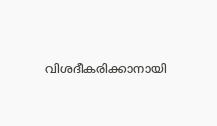വിശദീകരിക്കാനായി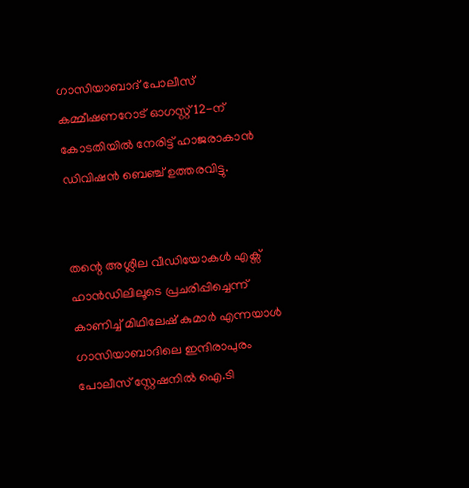ഗാസിയാബാദ് പോലീസ് കമ്മീഷണറോട് ഓഗസ്റ്റ് 12-ന് കോടതിയില്‍ നേരിട്ട് ഹാജരാകാന്‍ ഡിവിഷന്‍ ബെഞ്ച് ഉത്തരവിട്ടു.


തന്റെ അശ്ലീല വീഡിയോകള്‍ എക്സ് ഹാന്‍ഡിലിലൂടെ പ്രചരിപ്പിച്ചെന്ന് കാണിച്ച്‌ മിഥിലേഷ് കുമാര്‍ എന്നയാള്‍ ഗാസിയാബാദിലെ ഇന്ദിരാപുരം പോലീസ് സ്റ്റേഷനില്‍ ഐ.ടി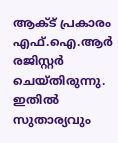ആക്‌ട് പ്രകാരം എഫ്.ഐ.ആര്‍ രജിസ്റ്റര്‍ ചെയ്തിരുന്നു. ഇതില്‍ സുതാര്യവും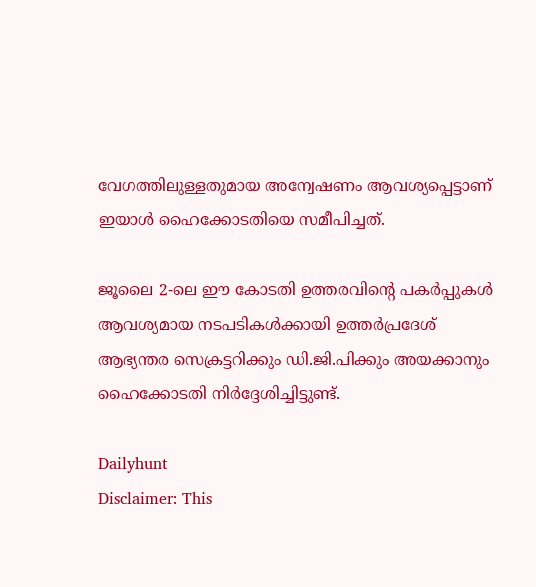വേഗത്തിലുള്ളതുമായ അന്വേഷണം ആവശ്യപ്പെട്ടാണ് ഇയാള്‍ ഹൈക്കോടതിയെ സമീപിച്ചത്.

ജൂലൈ 2-ലെ ഈ കോടതി ഉത്തരവിന്റെ പകര്‍പ്പുകള്‍ ആവശ്യമായ നടപടികള്‍ക്കായി ഉത്തര്‍പ്രദേശ് ആഭ്യന്തര സെക്രട്ടറിക്കും ഡി.ജി.പിക്കും അയക്കാനും ഹൈക്കോടതി നിര്‍ദ്ദേശിച്ചിട്ടുണ്ട്.

Dailyhunt
Disclaimer: This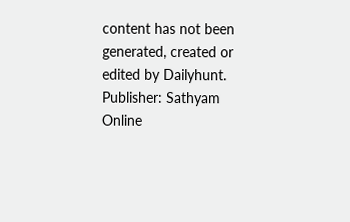content has not been generated, created or edited by Dailyhunt. Publisher: Sathyam Online